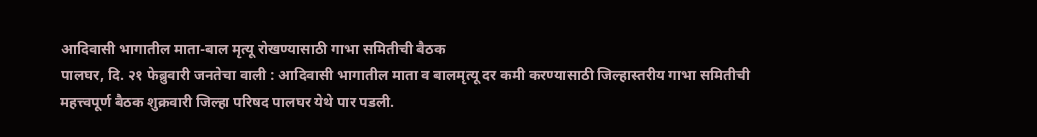आदिवासी भागातील माता-बाल मृत्यू रोखण्यासाठी गाभा समितीची बैठक
पालघर, दि. २१ फेब्रुवारी जनतेचा वाली : आदिवासी भागातील माता व बालमृत्यू दर कमी करण्यासाठी जिल्हास्तरीय गाभा समितीची महत्त्वपूर्ण बैठक शुक्रवारी जिल्हा परिषद पालघर येथे पार पडली.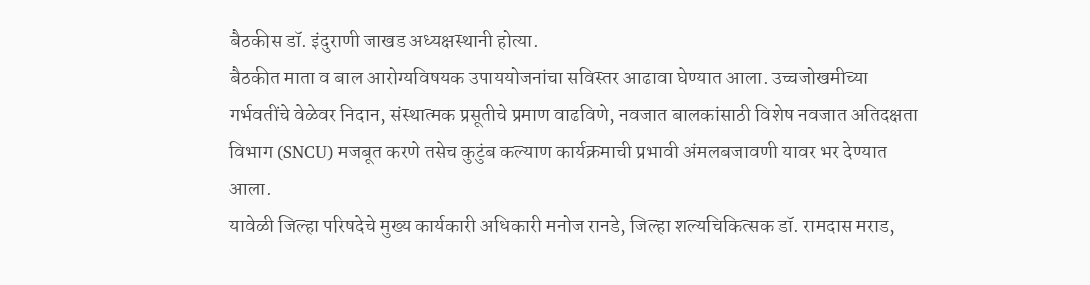बैठकीस डॉ. इंदुराणी जाखड अध्यक्षस्थानी होत्या.
बैठकीत माता व बाल आरोग्यविषयक उपाययोजनांचा सविस्तर आढावा घेण्यात आला. उच्चजोखमीच्या गर्भवतींचे वेळेवर निदान, संस्थात्मक प्रसूतीचे प्रमाण वाढविणे, नवजात बालकांसाठी विशेष नवजात अतिदक्षता विभाग (SNCU) मजबूत करणे तसेच कुटुंब कल्याण कार्यक्रमाची प्रभावी अंमलबजावणी यावर भर देण्यात आला.
यावेळी जिल्हा परिषदेचे मुख्य कार्यकारी अधिकारी मनोज रानडे, जिल्हा शल्यचिकित्सक डॉ. रामदास मराड,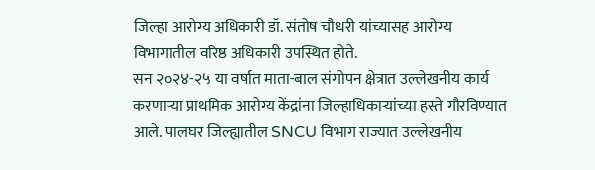जिल्हा आरोग्य अधिकारी डॉ. संतोष चौधरी यांच्यासह आरोग्य विभागातील वरिष्ठ अधिकारी उपस्थित होते.
सन २०२४-२५ या वर्षात माता-बाल संगोपन क्षेत्रात उल्लेखनीय कार्य करणाऱ्या प्राथमिक आरोग्य केंद्रांना जिल्हाधिकाऱ्यांच्या हस्ते गौरविण्यात आले. पालघर जिल्ह्यातील SNCU विभाग राज्यात उल्लेखनीय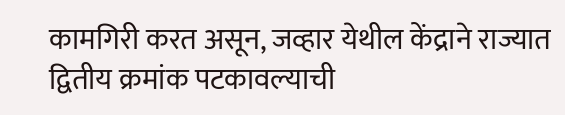कामगिरी करत असून, जव्हार येथील केंद्राने राज्यात द्वितीय क्रमांक पटकावल्याची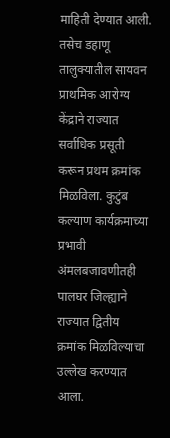माहिती देण्यात आली.
तसेच डहाणू तालुक्यातील सायवन प्राथमिक आरोग्य केंद्राने राज्यात सर्वाधिक प्रसूती करून प्रथम क्रमांक मिळविला. कुटुंब कल्याण कार्यक्रमाच्या प्रभावी अंमलबजावणीतही पालघर जिल्ह्याने राज्यात द्वितीय क्रमांक मिळविल्याचा उल्लेख करण्यात आला.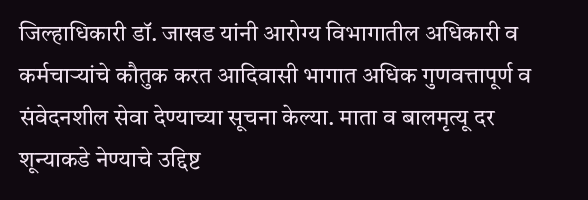जिल्हाधिकारी डॉ. जाखड यांनी आरोग्य विभागातील अधिकारी व कर्मचाऱ्यांचे कौतुक करत आदिवासी भागात अधिक गुणवत्तापूर्ण व संवेदनशील सेवा देण्याच्या सूचना केल्या. माता व बालमृत्यू दर शून्याकडे नेण्याचे उद्दिष्ट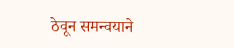ठेवून समन्वयाने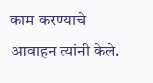काम करण्याचे आवाहन त्यांनी केले.